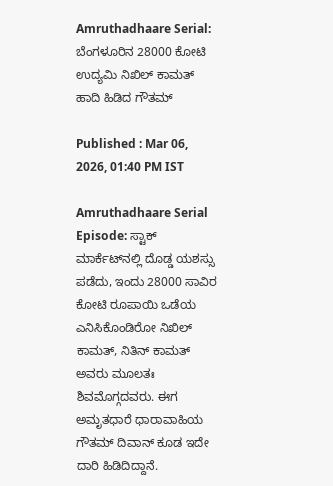Amruthadhaare Serial: ಬೆಂಗಳೂರಿನ 28000 ಕೋಟಿ ಉದ್ಯಮಿ‌ ನಿಖಿಲ್‌ ಕಾಮತ್ ಹಾದಿ ಹಿಡಿದ ಗೌತಮ್

Published : Mar 06, 2026, 01:40 PM IST

Amruthadhaare Serial Episode: ಸ್ಟಾಕ್‌ ಮಾರ್ಕೆಟ್‌ನಲ್ಲಿ ದೊಡ್ಡ ಯಶಸ್ಸು ಪಡೆದು, ಇಂದು 28000 ಸಾವಿರ ಕೋಟಿ ರೂಪಾಯಿ ಒಡೆಯ ಎನಿಸಿಕೊಂಡಿರೋ ನಿಖಿಲ್‌ ಕಾಮತ್‌, ನಿತಿನ್‌ ಕಾಮತ್‌ ಅವರು ಮೂಲತಃ ಶಿವಮೊಗ್ಗದವರು. ಈಗ ಅಮೃತಧಾರೆ ಧಾರಾವಾಹಿಯ ಗೌತಮ್‌ ದಿವಾನ್‌ ಕೂಡ ಇದೇ ದಾರಿ ಹಿಡಿದಿದ್ದಾನೆ.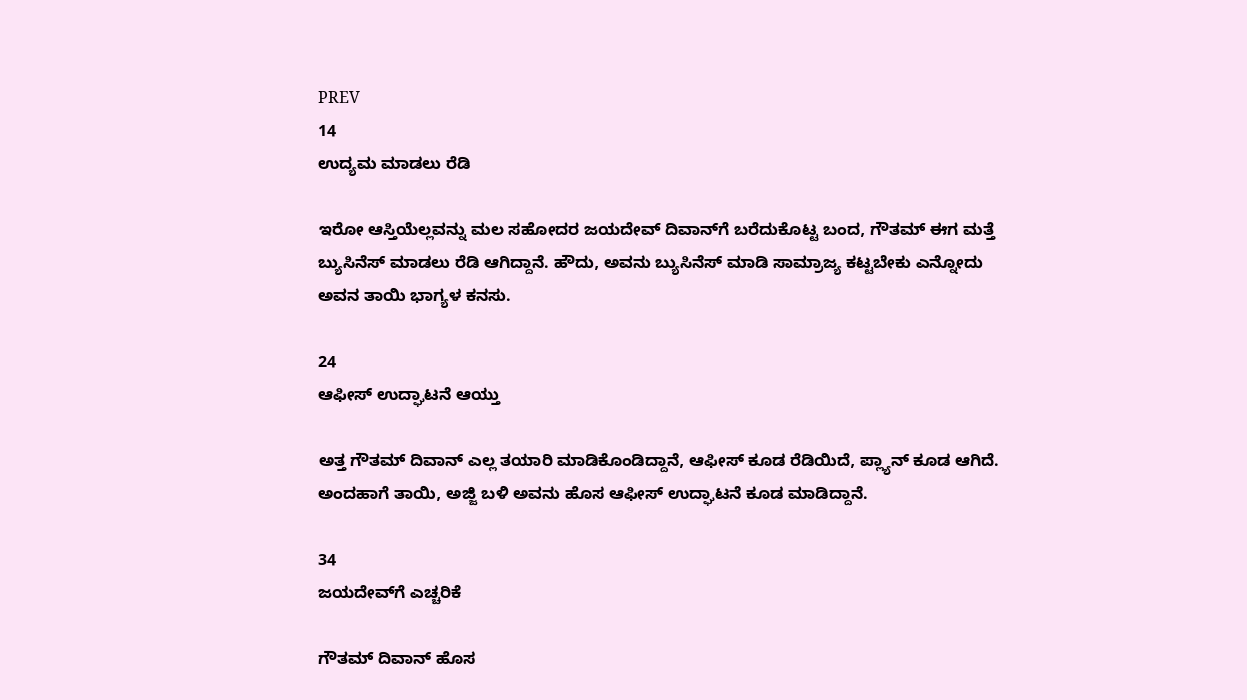PREV
14
ಉದ್ಯಮ ಮಾಡಲು ರೆಡಿ

ಇರೋ ಆಸ್ತಿಯೆಲ್ಲವನ್ನು ಮಲ ಸಹೋದರ ಜಯದೇವ್‌ ದಿವಾನ್‌ಗೆ ಬರೆದುಕೊಟ್ಟ ಬಂದ, ಗೌತಮ್‌ ಈಗ ಮತ್ತೆ ಬ್ಯುಸಿನೆಸ್‌ ಮಾಡಲು ರೆಡಿ ಆಗಿದ್ದಾನೆ. ಹೌದು, ಅವನು ಬ್ಯುಸಿನೆಸ್‌ ಮಾಡಿ ಸಾಮ್ರಾಜ್ಯ ಕಟ್ಟಬೇಕು ಎನ್ನೋದು ಅವನ ತಾಯಿ ಭಾಗ್ಯಳ ಕನಸು.

24
ಆಫೀಸ್‌ ಉದ್ಘಾಟನೆ ಆಯ್ತು

ಅತ್ತ ಗೌತಮ್‌ ದಿವಾನ್‌ ಎಲ್ಲ ತಯಾರಿ ಮಾಡಿಕೊಂಡಿದ್ದಾನೆ, ಆಫೀಸ್‌ ಕೂಡ ರೆಡಿಯಿದೆ, ಪ್ಲ್ಯಾನ್‌ ಕೂಡ ಆಗಿದೆ. ಅಂದಹಾಗೆ ತಾಯಿ, ಅಜ್ಜಿ ಬಳಿ ಅವನು ಹೊಸ ಆಫೀಸ್‌ ಉದ್ಘಾಟನೆ ಕೂಡ ಮಾಡಿದ್ದಾನೆ.

34
ಜಯದೇವ್‌ಗೆ ಎಚ್ಚರಿಕೆ

ಗೌತಮ್ ದಿವಾನ್‌ ಹೊಸ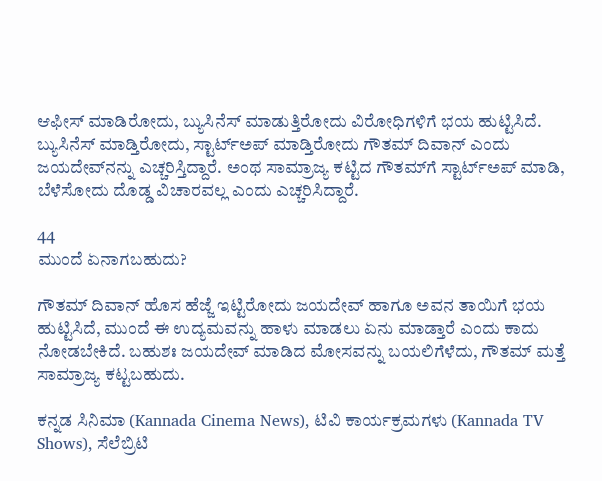ಆಫೀಸ್‌ ಮಾಡಿರೋದು, ಬ್ಯುಸಿನೆಸ್‌ ಮಾಡುತ್ತಿರೋದು ವಿರೋಧಿಗಳಿಗೆ ಭಯ ಹುಟ್ಟಿಸಿದೆ. ಬ್ಯುಸಿನೆಸ್‌ ಮಾಡ್ತಿರೋದು, ಸ್ಟಾರ್ಟ್‌ಅಪ್‌ ಮಾಡ್ತಿರೋದು ಗೌತಮ್‌ ದಿವಾನ್‌ ಎಂದು ಜಯದೇವ್‌ನನ್ನು ಎಚ್ಚರಿಸ್ತಿದ್ದಾರೆ. ಅಂಥ ಸಾಮ್ರಾಜ್ಯ ಕಟ್ಟಿದ ಗೌತಮ್‌ಗೆ ಸ್ಟಾರ್ಟ್‌ಅಪ್‌ ಮಾಡಿ, ಬೆಳೆಸೋದು ದೊಡ್ಡ ವಿಚಾರವಲ್ಲ ಎಂದು ಎಚ್ಚರಿಸಿದ್ದಾರೆ.

44
ಮುಂದೆ ಏನಾಗಬಹುದು?

ಗೌತಮ್‌ ದಿವಾನ್‌ ಹೊಸ ಹೆಜ್ಜೆ ಇಟ್ಟಿರೋದು ಜಯದೇವ್ ಹಾಗೂ ಅವನ ತಾಯಿಗೆ ಭಯ ಹುಟ್ಟಿಸಿದೆ, ಮುಂದೆ ಈ ಉದ್ಯಮವನ್ನು ಹಾಳು ಮಾಡಲು ಏನು ಮಾಡ್ತಾರೆ ಎಂದು ಕಾದು ನೋಡಬೇಕಿದೆ. ಬಹುಶಃ ಜಯದೇವ್‌ ಮಾಡಿದ ಮೋಸವನ್ನು ಬಯಲಿಗೆಳೆದು, ಗೌತಮ್‌ ಮತ್ತೆ ಸಾಮ್ರಾಜ್ಯ ಕಟ್ಟಬಹುದು.

ಕನ್ನಡ ಸಿನಿಮಾ (Kannada Cinema News), ಟಿವಿ ಕಾರ್ಯಕ್ರಮಗಳು (Kannada TV Shows), ಸೆಲೆಬ್ರಿಟಿ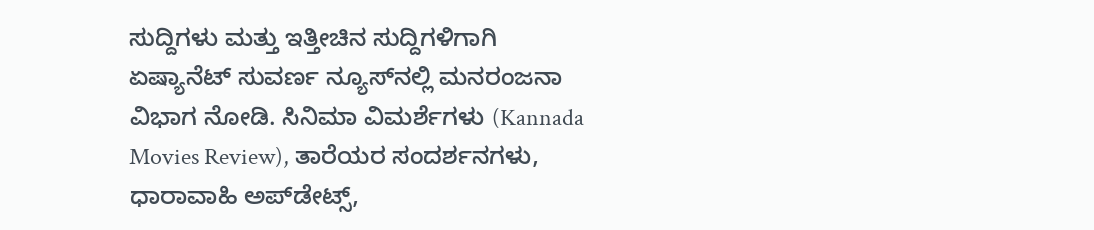ಸುದ್ದಿಗಳು ಮತ್ತು ಇತ್ತೀಚಿನ ಸುದ್ದಿಗಳಿಗಾಗಿ ಏಷ್ಯಾನೆಟ್ ಸುವರ್ಣ ನ್ಯೂಸ್‌ನಲ್ಲಿ ಮನರಂಜನಾ ವಿಭಾಗ ನೋಡಿ. ಸಿನಿಮಾ ವಿಮರ್ಶೆಗಳು (Kannada Movies Review), ತಾರೆಯರ ಸಂದರ್ಶನಗಳು, ಧಾರಾವಾಹಿ ಅಪ್‌ಡೇಟ್ಸ್‌,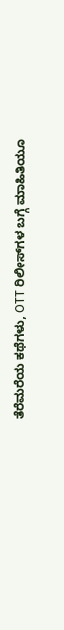ತೆರೆಮರೆಯ ಕಥೆಗಳು, OTT ರಿಲೀಸ್‌ಗಳ ಬಗ್ಗೆ ಮಾಹಿತಿಯೂ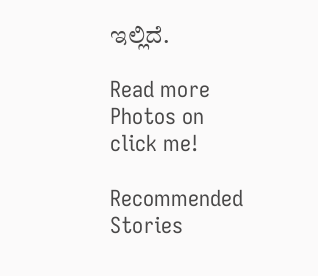ಇಲ್ಲಿದೆ.

Read more Photos on
click me!

Recommended Stories